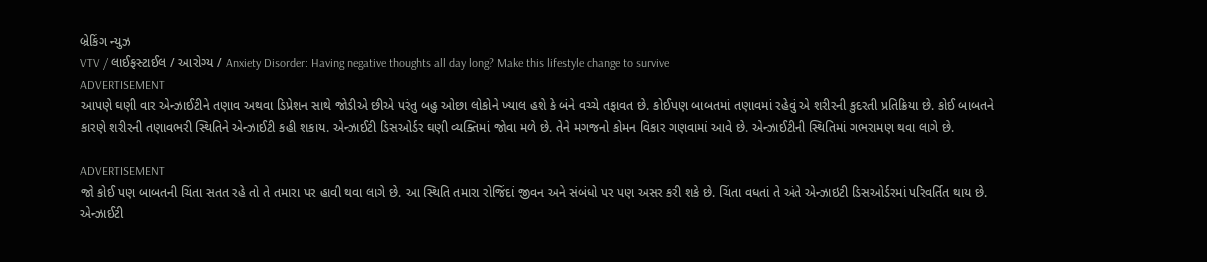બ્રેકિંગ ન્યુઝ
VTV / લાઈફસ્ટાઈલ / આરોગ્ય / Anxiety Disorder: Having negative thoughts all day long? Make this lifestyle change to survive
ADVERTISEMENT
આપણે ઘણી વાર એન્ઝાઈટીને તણાવ અથવા ડિપ્રેશન સાથે જોડીએ છીએ પરંતુ બહુ ઓછા લોકોને ખ્યાલ હશે કે બંને વચ્ચે તફાવત છે. કોઈપણ બાબતમાં તણાવમાં રહેવું એ શરીરની કુદરતી પ્રતિક્રિયા છે. કોઈ બાબતને કારણે શરીરની તણાવભરી સ્થિતિને એન્ઝાઈટી કહી શકાય. એન્ઝાઈટી ડિસઓર્ડર ઘણી વ્યક્તિમાં જોવા મળે છે. તેને મગજનો કોમન વિકાર ગણવામાં આવે છે. એન્ઝાઈટીની સ્થિતિમાં ગભરામણ થવા લાગે છે.

ADVERTISEMENT
જો કોઈ પણ બાબતની ચિંતા સતત રહે તો તે તમારા પર હાવી થવા લાગે છે. આ સ્થિતિ તમારા રોજિંદાં જીવન અને સંબંધો પર પણ અસર કરી શકે છે. ચિંતા વધતાં તે અંતે એન્ઝાઇટી ડિસઓર્ડરમાં પરિવર્તિત થાય છે. એન્ઝાઈટી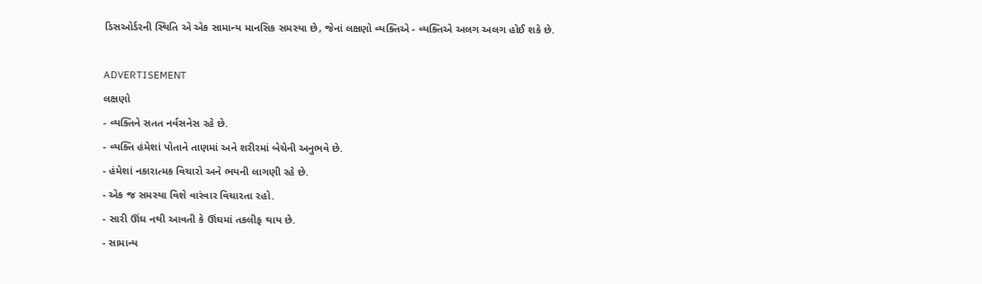ડિસઓર્ડરની સ્થિતિ એ એક સામાન્ય માનસિક સમસ્યા છે, જેનાં લક્ષણો વ્યક્તિએ - વ્યક્તિએ અલગ અલગ હોઈ શકે છે.

ADVERTISEMENT
લક્ષણો
- વ્યક્તિને સતત નર્વસનેસ રહે છે.
- વ્યક્તિ હંમેશાં પોતાને તાણમાં અને શરીરમાં બેચેની અનુભવે છે.
- હંમેશાં નકારાત્મક વિચારો અને ભયની લાગણી રહે છે.
- એક જ સમસ્યા વિશે વારંવાર વિચારતા રહો.
- સારી ઊંઘ નથી આવતી કે ઊંઘમાં તકલીફ થાય છે.
- સામાન્ય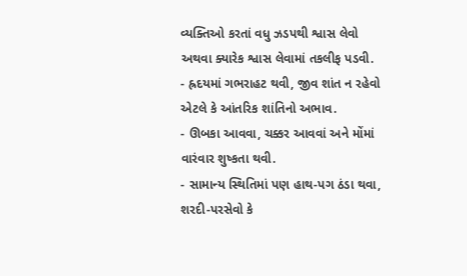વ્યક્તિઓ કરતાં વધુ ઝડપથી શ્વાસ લેવો અથવા ક્યારેક શ્વાસ લેવામાં તકલીફ પડવી.
- હ્રદયમાં ગભરાહટ થવી, જીવ શાંત ન રહેવો એટલે કે આંતરિક શાંતિનો અભાવ.
- ઊબકા આવવા, ચક્કર આવવાં અને મોંમાં વારંવાર શુષ્કતા થવી.
- સામાન્ય સ્થિતિમાં પણ હાથ-પગ ઠંડા થવા, શરદી-પરસેવો કે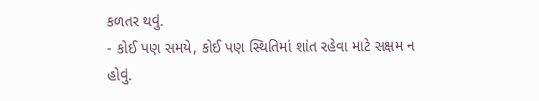કળતર થવું.
- કોઈ પણ સમયે, કોઈ પણ સ્થિતિમાં શાંત રહેવા માટે સક્ષમ ન હોવું.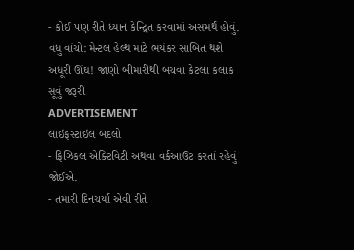- કોઈ પણ રીતે ધ્યાન કેન્દ્રિત કરવામાં અસમર્થ હોવું.
વધુ વાંચો: મેન્ટલ હેલ્થ માટે ભયંકર સાબિત થશે અધૂરી ઊંઘ! જાણો બીમારીથી બચવા કેટલા કલાક સૂવું જરૂરી
ADVERTISEMENT
લાઇફસ્ટાઇલ બદલો
- ફિઝિકલ એક્ટિવિટી અથવા વર્કઆઉટ કરતાં રહેવું જોઈએ.
- તમારી દિનચર્યા એવી રીતે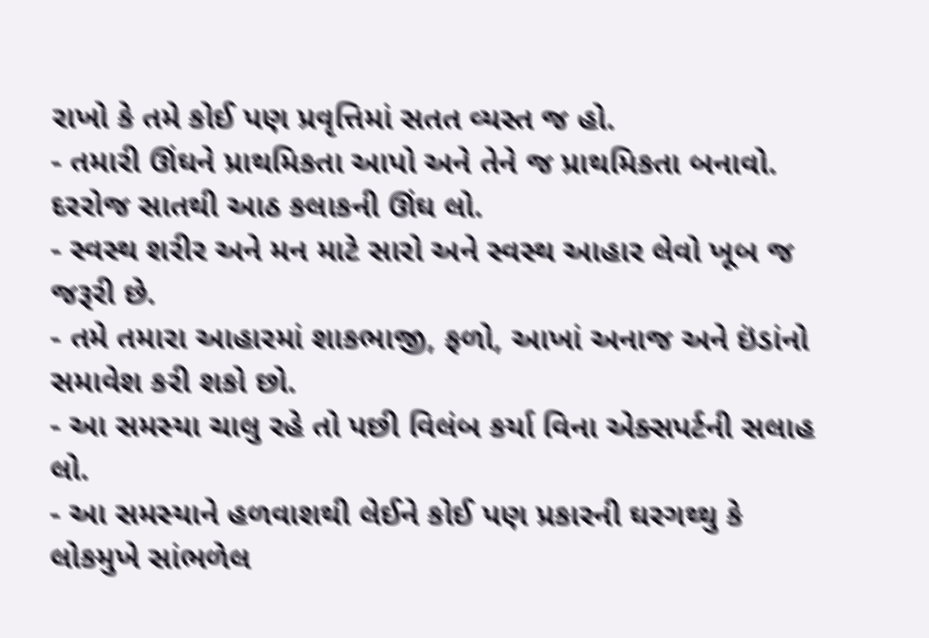રાખો કે તમે કોઈ પણ પ્રવૃત્તિમાં સતત વ્યસ્ત જ હો.
- તમારી ઊંઘને પ્રાથમિકતા આપો અને તેને જ પ્રાથમિકતા બનાવો. દરરોજ સાતથી આઠ કલાકની ઊંઘ લો.
- સ્વસ્થ શરીર અને મન માટે સારો અને સ્વસ્થ આહાર લેવો ખૂબ જ જરૂરી છે.
- તમે તમારા આહારમાં શાકભાજી, ફળો, આખાં અનાજ અને ઇંડાંનો સમાવેશ કરી શકો છો.
- આ સમસ્યા ચાલુ રહે તો પછી વિલંબ કર્યા વિના એક્સપર્ટની સલાહ લો.
- આ સમસ્યાને હળવાશથી લેઈને કોઈ પણ પ્રકારની ઘરગથ્થુ કે લોકમુખે સાંભળેલ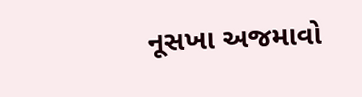નૂસખા અજમાવો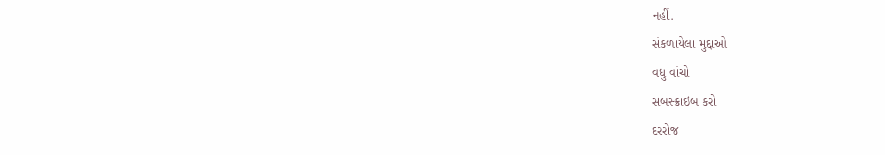નહીં.
સંકળાયેલા મુદ્દાઓ
વધુ વાંચો
સબસ્ક્રાઇબ કરો
દરરોજ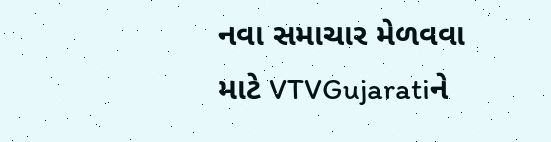નવા સમાચાર મેળવવા માટે VTVGujaratiને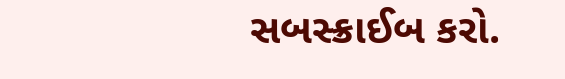સબસ્ક્રાઈબ કરો.